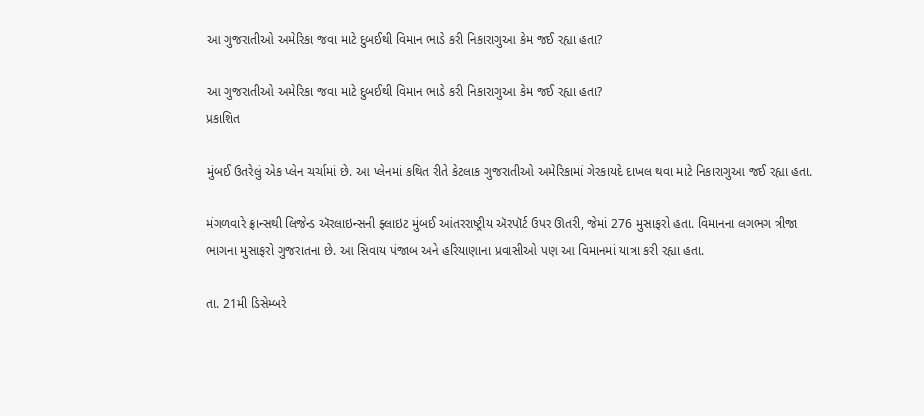આ ગુજરાતીઓ અમેરિકા જવા માટે દુબઈથી વિમાન ભાડે કરી નિકારાગુઆ કેમ જઈ રહ્યા હતા?

આ ગુજરાતીઓ અમેરિકા જવા માટે દુબઈથી વિમાન ભાડે કરી નિકારાગુઆ કેમ જઈ રહ્યા હતા?
પ્રકાશિત

મુંબઈ ઉતરેલું એક પ્લેન ચર્ચામાં છે. આ પ્લેનમાં કથિત રીતે કેટલાક ગુજરાતીઓ અમેરિકામાં ગેરકાયદે દાખલ થવા માટે નિકારાગુઆ જઈ રહ્યા હતા.

મંગળવારે ફ્રાન્સથી લિજેન્ડ ઍરલાઇન્સની ફ્લાઇટ મુંબઈ આંતરરાષ્ટ્રીય ઍરપૉર્ટ ઉપર ઊતરી, જેમાં 276 મુસાફરો હતા. વિમાનના લગભગ ત્રીજા ભાગના મુસાફરો ગુજરાતના છે. આ સિવાય પંજાબ અને હરિયાણાના પ્રવાસીઓ પણ આ વિમાનમાં યાત્રા કરી રહ્યા હતા.

તા. 21મી ડિસેમ્બરે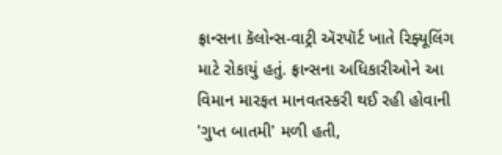ફ્રાન્સના કૅલોન્સ-વાટ્રી ઍરપૉર્ટ ખાતે રિફ્યૂલિંગ માટે રોકાયું હતું. ફ્રાન્સના અધિકારીઓને આ વિમાન મારફત માનવતસ્કરી થઈ રહી હોવાની 'ગુપ્ત બાતમી' મળી હતી,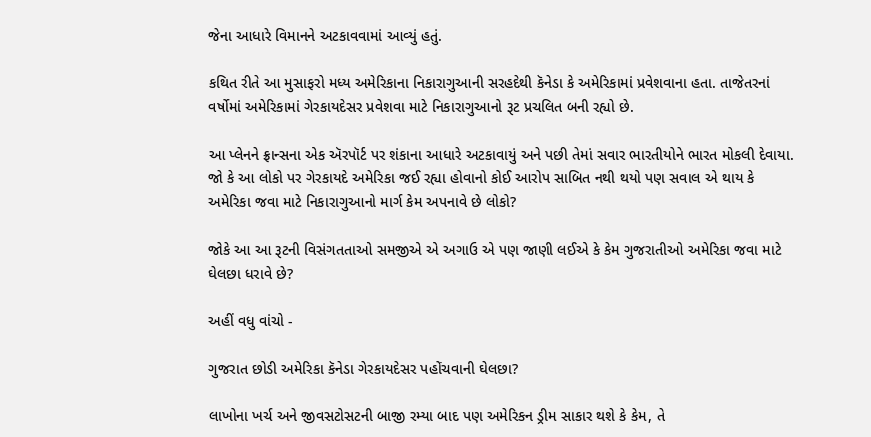જેના આધારે વિમાનને અટકાવવામાં આવ્યું હતું.

કથિત રીતે આ મુસાફરો મધ્ય અમેરિકાના નિકારાગુઆની સરહદેથી કૅનેડા કે અમેરિકામાં પ્રવેશવાના હતા. તાજેતરનાં વર્ષોમાં અમેરિકામાં ગેરકાયદેસર પ્રવેશવા માટે નિકારાગુઆનો રૂટ પ્રચલિત બની રહ્યો છે.

આ પ્લેનને ફ્રાન્સના એક ઍરપૉર્ટ પર શંકાના આધારે અટકાવાયું અને પછી તેમાં સવાર ભારતીયોને ભારત મોકલી દેવાયા. જો કે આ લોકો પર ગેરકાયદે અમેરિકા જઈ રહ્યા હોવાનો કોઈ આરોપ સાબિત નથી થયો પણ સવાલ એ થાય કે અમેરિકા જવા માટે નિકારાગુઆનો માર્ગ કેમ અપનાવે છે લોકો?

જોકે આ આ રૂટની વિસંગતતાઓ સમજીએ એ અગાઉ એ પણ જાણી લઈએ કે કેમ ગુજરાતીઓ અમેરિકા જવા માટે ઘેલછા ધરાવે છે?

અહીં વધુ વાંચો -

ગુજરાત છોડી અમેરિકા કૅનેડા ગેરકાયદેસર પહોંચવાની ઘેલછા?

લાખોના ખર્ચ અને જીવસટોસટની બાજી રમ્યા બાદ પણ અમેરિકન ડ્રીમ સાકાર થશે કે કેમ, તે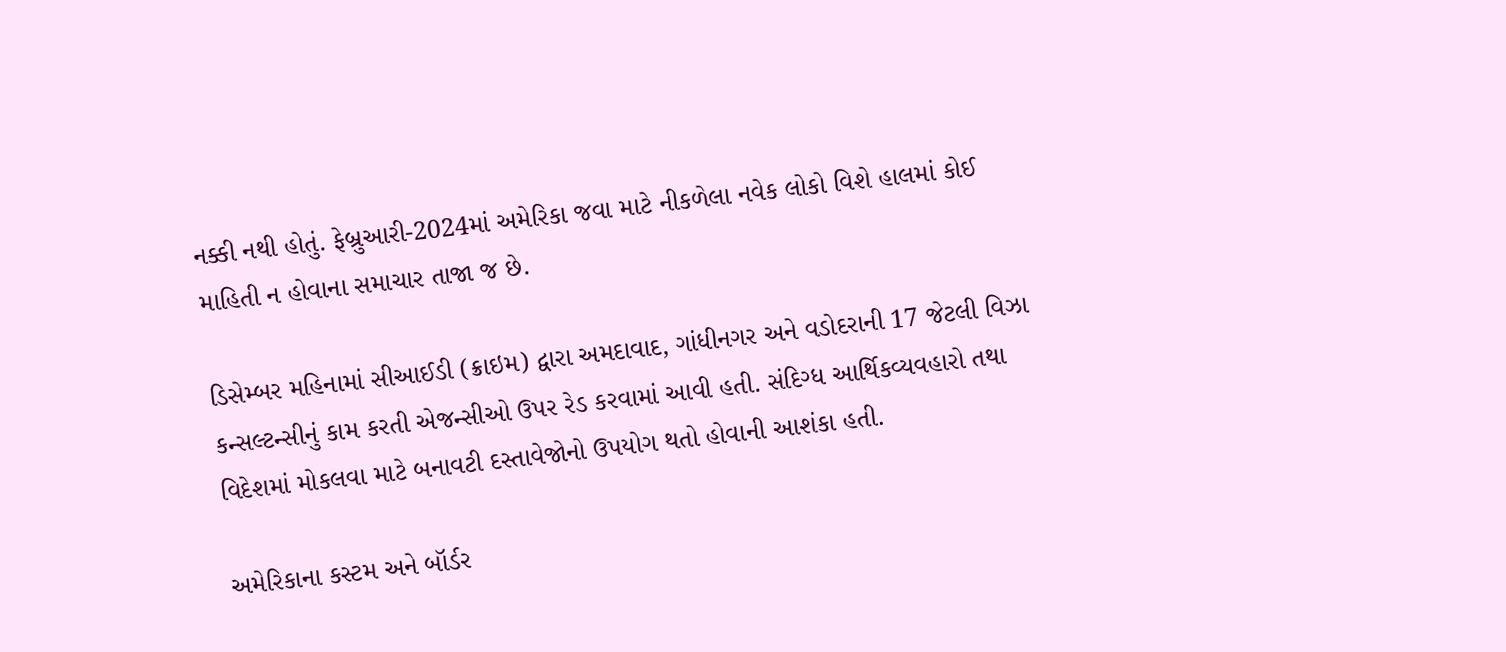નક્કી નથી હોતું. ફેબ્રુઆરી-2024માં અમેરિકા જવા માટે નીકળેલા નવેક લોકો વિશે હાલમાં કોઈ માહિતી ન હોવાના સમાચાર તાજા જ છે.

ડિસેમ્બર મહિનામાં સીઆઈડી (ક્રાઇમ) દ્વારા અમદાવાદ, ગાંધીનગર અને વડોદરાની 17 જેટલી વિઝા કન્સલ્ટન્સીનું કામ કરતી એજન્સીઓ ઉપર રેડ કરવામાં આવી હતી. સંદિગ્ધ આર્થિકવ્યવહારો તથા વિદેશમાં મોકલવા માટે બનાવટી દસ્તાવેજોનો ઉપયોગ થતો હોવાની આશંકા હતી.

અમેરિકાના કસ્ટમ અને બૉર્ડર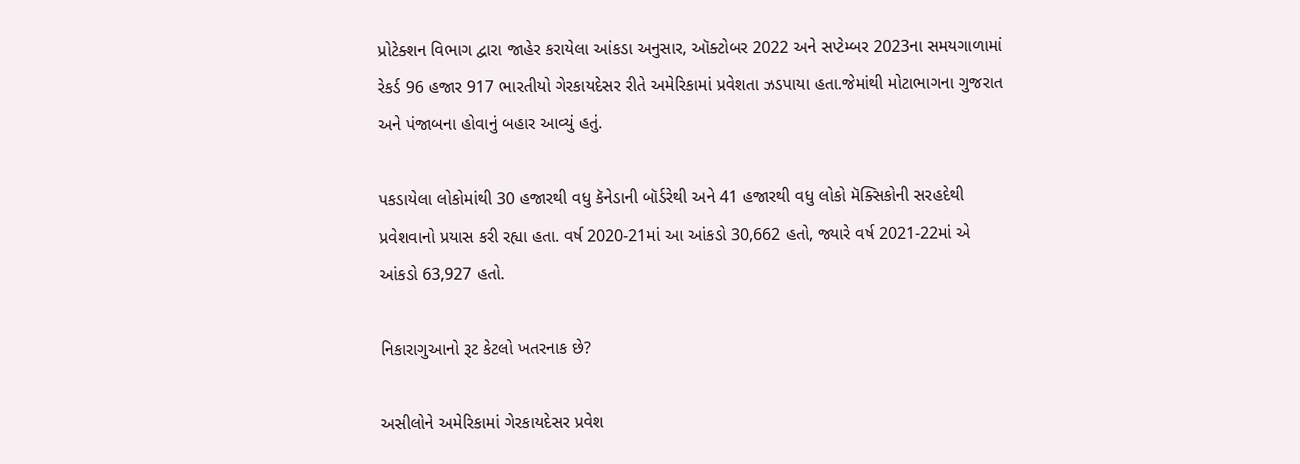પ્રોટેક્શન વિભાગ દ્વારા જાહેર કરાયેલા આંકડા અનુસાર, ઑક્ટોબર 2022 અને સપ્ટેમ્બર 2023ના સમયગાળામાં રેકર્ડ 96 હજાર 917 ભારતીયો ગેરકાયદેસર રીતે અમેરિકામાં પ્રવેશતા ઝડપાયા હતા.જેમાંથી મોટાભાગના ગુજરાત અને પંજાબના હોવાનું બહાર આવ્યું હતું.

પકડાયેલા લોકોમાંથી 30 હજારથી વધુ કૅનેડાની બૉર્ડરેથી અને 41 હજારથી વધુ લોકો મૅક્સિકોની સરહદેથી પ્રવેશવાનો પ્રયાસ કરી રહ્યા હતા. વર્ષ 2020-21માં આ આંકડો 30,662 હતો, જ્યારે વર્ષ 2021-22માં એ આંકડો 63,927 હતો.

નિકારાગુઆનો રૂટ કેટલો ખતરનાક છે?

અસીલોને અમેરિકામાં ગેરકાયદેસર પ્રવેશ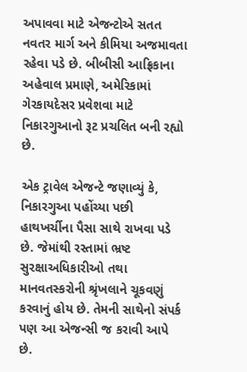અપાવવા માટે એજન્ટોએ સતત નવતર માર્ગ અને કીમિયા અજમાવતા રહેવા પડે છે. બીબીસી આફ્રિકાના અહેવાલ પ્રમાણે, અમેરિકામાં ગેરકાયદેસર પ્રવેશવા માટે નિકારગુઆનો રૂટ પ્રચલિત બની રહ્યો છે.

એક ટ્રાવેલ એજન્ટે જણાવ્યું કે, નિકારગુઆ પહોંચ્યા પછી હાથખર્ચીના પૈસા સાથે રાખવા પડે છે. જેમાંથી રસ્તામાં ભ્રષ્ટ સુરક્ષાઅધિકારીઓ તથા માનવતસ્કરોની શ્રૃંખલાને ચૂકવણું કરવાનું હોય છે. તેમની સાથેનો સંપર્ક પણ આ એજન્સી જ કરાવી આપે છે.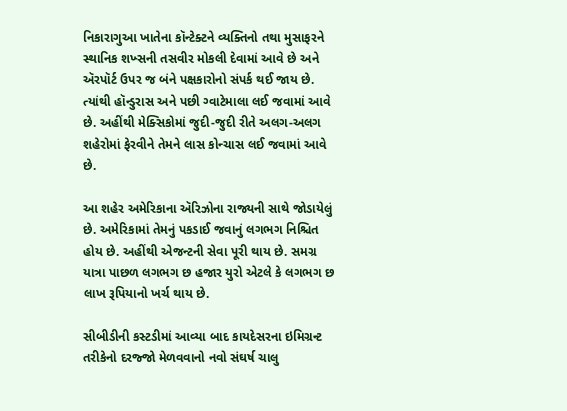નિકારાગુઆ ખાતેના કૉન્ટેક્ટને વ્યક્તિનો તથા મુસાફરને સ્થાનિક શખ્સની તસવીર મોકલી દેવામાં આવે છે અને ઍરપૉર્ટ ઉપર જ બંને પક્ષકારોનો સંપર્ક થઈ જાય છે. ત્યાંથી હૉન્ડુરાસ અને પછી ગ્વાટેમાલા લઈ જવામાં આવે છે. અહીંથી મેક્સિકોમાં જુદી-જુદી રીતે અલગ-અલગ શહેરોમાં ફેરવીને તેમને લાસ કોન્ચાસ લઈ જવામાં આવે છે.

આ શહેર અમેરિકાના ઍરિઝોના રાજ્યની સાથે જોડાયેલું છે. અમેરિકામાં તેમનું પકડાઈ જવાનું લગભગ નિશ્ચિત હોય છે. અહીંથી એજન્ટની સેવા પૂરી થાય છે. સમગ્ર યાત્રા પાછળ લગભગ છ હજાર યુરો એટલે કે લગભગ છ લાખ રૂપિયાનો ખર્ચ થાય છે.

સીબીડીની કસ્ટડીમાં આવ્યા બાદ કાયદેસરના ઇમિગ્રન્ટ તરીકેનો દરજ્જો મેળવવાનો નવો સંઘર્ષ ચાલુ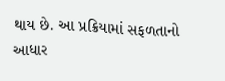થાય છે. આ પ્રક્રિયામાં સફળતાનો આધાર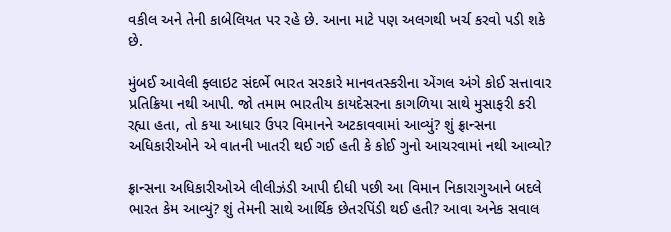વકીલ અને તેની કાબેલિયત પર રહે છે. આના માટે પણ અલગથી ખર્ચ કરવો પડી શકે છે.

મુંબઈ આવેલી ફ્લાઇટ સંદર્ભે ભારત સરકારે માનવતસ્કરીના એંગલ અંગે કોઈ સત્તાવાર પ્રતિક્રિયા નથી આપી. જો તમામ ભારતીય કાયદેસરના કાગળિયા સાથે મુસાફરી કરી રહ્યા હતા, તો કયા આધાર ઉપર વિમાનને અટકાવવામાં આવ્યું? શું ફ્રાન્સના અધિકારીઓને એ વાતની ખાતરી થઈ ગઈ હતી કે કોઈ ગુનો આચરવામાં નથી આવ્યો?

ફ્રાન્સના અધિકારીઓએ લીલીઝંડી આપી દીધી પછી આ વિમાન નિકારાગુઆને બદલે ભારત કેમ આવ્યું? શું તેમની સાથે આર્થિક છેતરપિંડી થઈ હતી? આવા અનેક સવાલ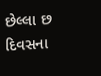છેલ્લા છ દિવસના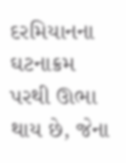દરમિયાનના ઘટનાક્રમ પરથી ઊભા થાય છે, જેના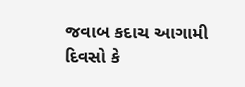જવાબ કદાચ આગામી દિવસો કે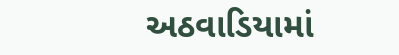અઠવાડિયામાં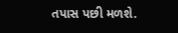તપાસ પછી મળશે.